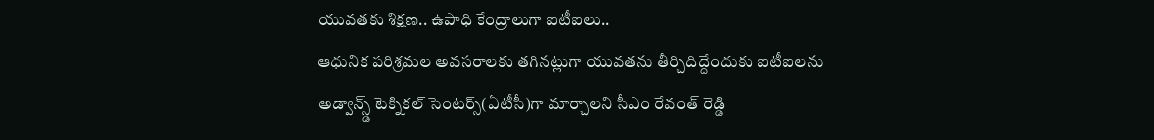యువతకు శిక్షణ.. ఉపాధి కేంద్రాలుగా ఐటీఐలు..
ఆధునిక పరిశ్రమల అవసరాలకు తగినట్లుగా యువతను తీర్చిదిద్దేందుకు ఐటీఐలను అడ్వాన్స్డ్ టెక్నికల్ సెంటర్స్(ఏటీసీ)గా మార్చాలని సీఎం రేవంత్ రెడ్డి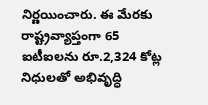నిర్ణయించారు. ఈ మేరకు రాష్ట్రవ్యాప్తంగా 65 ఐటీఐలను రూ.2,324 కోట్ల నిధులతో అభివృద్ధి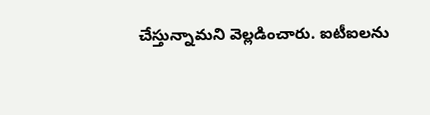చేస్తున్నామని వెల్లడించారు. ఐటీఐలను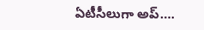ఏటీసీలుగా అప్….